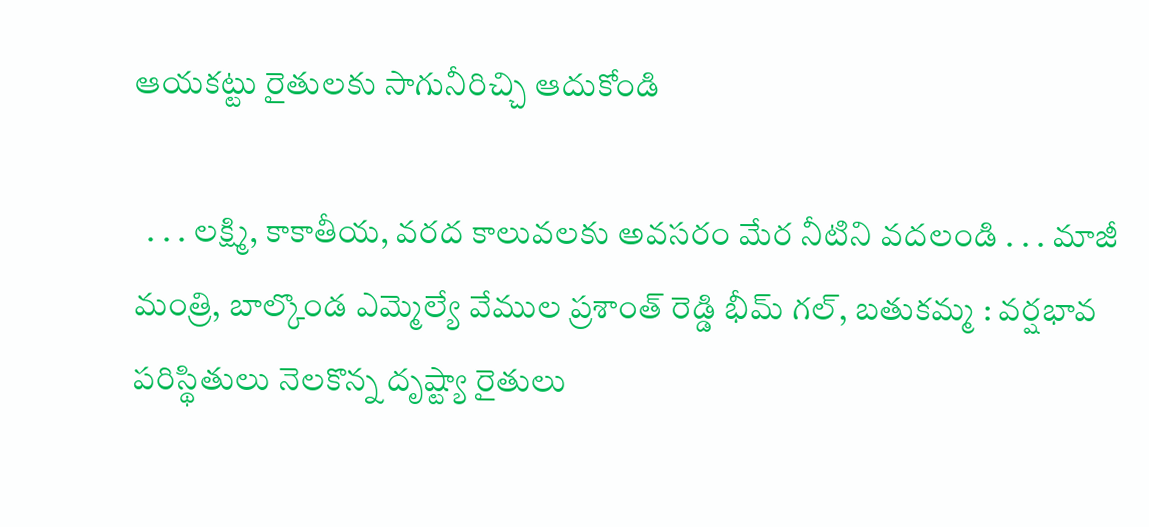ఆయకట్టు రైతులకు సాగునీరిచ్చి ఆదుకోండి

  . . . లక్ష్మి, కాకాతీయ, వరద కాలువలకు అవసరం మేర నీటిని వదలండి . . . మాజీ మంత్రి, బాల్కొండ ఎమ్మెల్యే వేముల ప్రశాంత్ రెడ్డి భీమ్ గల్, బతుకమ్మ : వర్షభావ పరిస్థితులు నెలకొన్న దృష్ట్యా రైతులు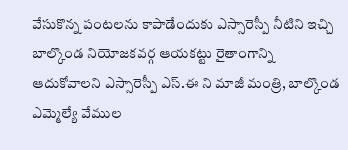వేసుకొన్న పంటలను కాపాడేందుకు ఎస్సారెస్పీ నీటిని ఇచ్చి బాల్కొండ నియోజకవర్గ ఆయకట్టు రైతాంగాన్ని ఆదుకోవాలని ఎస్సారెస్పీ ఎస్.ఈ ని మాజీ మంత్రి, బాల్కొండ ఎమ్మెల్యే వేముల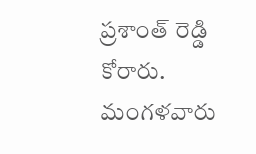ప్రశాంత్ రెడ్డి కోరారు. మంగళవారు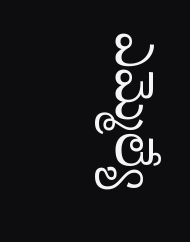ఎమ్మెల్యే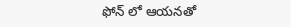ఫోన్ లో ఆయనతో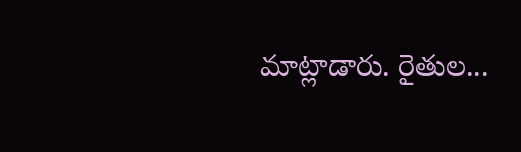మాట్లాడారు. రైతుల...